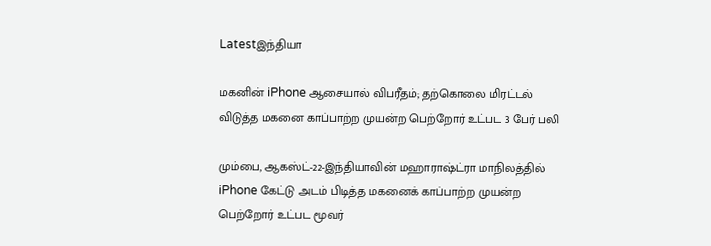Latestஇந்தியா

மகனின் iPhone ஆசையால் விபரீதம்; தற்கொலை மிரட்டல் விடுத்த மகனை காப்பாற்ற முயன்ற பெற்றோர் உட்பட 3 பேர் பலி

மும்பை, ஆகஸ்ட்-22-இந்தியாவின் மஹாராஷ்ட்ரா மாநிலத்தில் iPhone கேட்டு அடம் பிடித்த மகனைக் காப்பாற்ற முயன்ற பெற்றோர் உட்பட மூவர்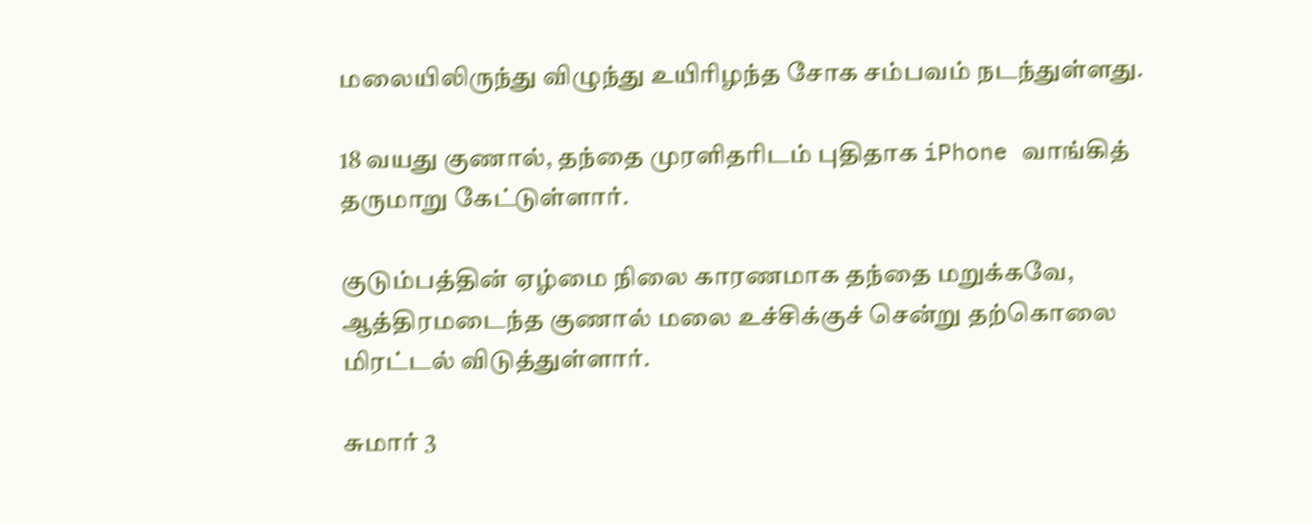மலையிலிருந்து விழுந்து உயிரிழந்த சோக சம்பவம் நடந்துள்ளது.

18 வயது குணால், தந்தை முரளிதரிடம் புதிதாக iPhone வாங்கித் தருமாறு கேட்டுள்ளார்.

குடும்பத்தின் ஏழ்மை நிலை காரணமாக தந்தை மறுக்கவே, ஆத்திரமடைந்த குணால் மலை உச்சிக்குச் சென்று தற்கொலை மிரட்டல் விடுத்துள்ளார்.

சுமார் 3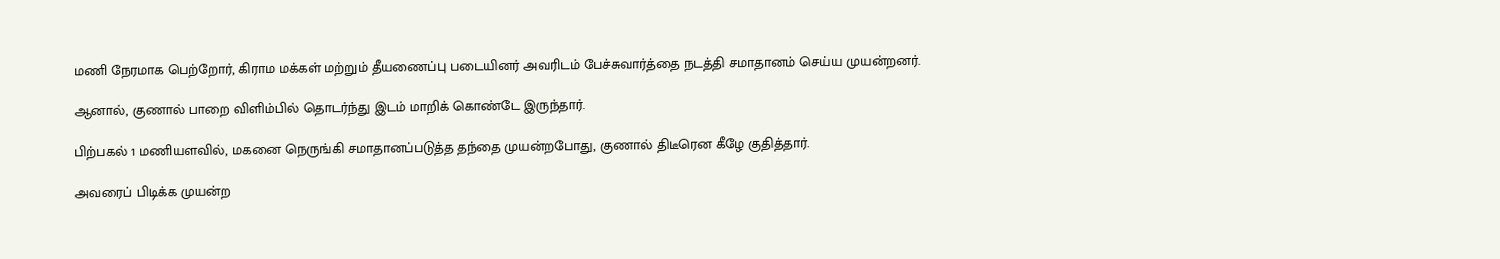மணி நேரமாக பெற்றோர், கிராம மக்கள் மற்றும் தீயணைப்பு படையினர் அவரிடம் பேச்சுவார்த்தை நடத்தி சமாதானம் செய்ய முயன்றனர்.

ஆனால், குணால் பாறை விளிம்பில் தொடர்ந்து இடம் மாறிக் கொண்டே இருந்தார்.

பிற்பகல் 1 மணியளவில், மகனை நெருங்கி சமாதானப்படுத்த தந்தை முயன்றபோது, குணால் திடீரென கீழே குதித்தார்.

அவரைப் பிடிக்க முயன்ற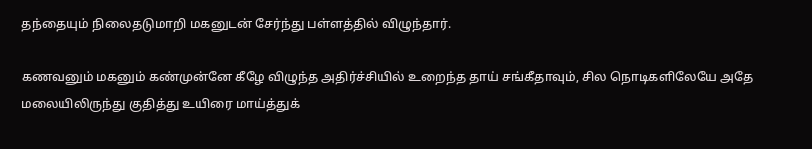தந்தையும் நிலைதடுமாறி மகனுடன் சேர்ந்து பள்ளத்தில் விழுந்தார்.

கணவனும் மகனும் கண்முன்னே கீழே விழுந்த அதிர்ச்சியில் உறைந்த தாய் சங்கீதாவும், சில நொடிகளிலேயே அதே மலையிலிருந்து குதித்து உயிரை மாய்த்துக்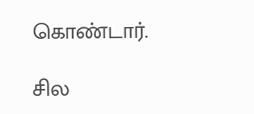கொண்டார்.

சில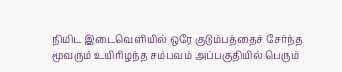நிமிட இடைவெளியில் ஒரே குடும்பத்தைச் சேர்ந்த மூவரும் உயிரிழந்த சம்பவம் அப்பகுதியில் பெரும்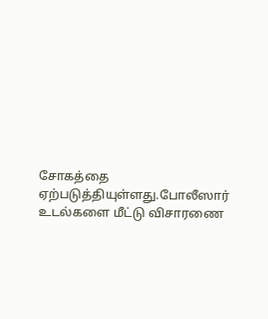சோகத்தை ஏற்படுத்தியுள்ளது.போலீஸார் உடல்களை மீட்டு விசாரணை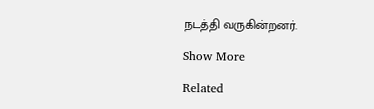நடத்தி வருகின்றனர்.

Show More

Related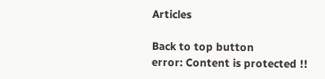Articles

Back to top button
error: Content is protected !!